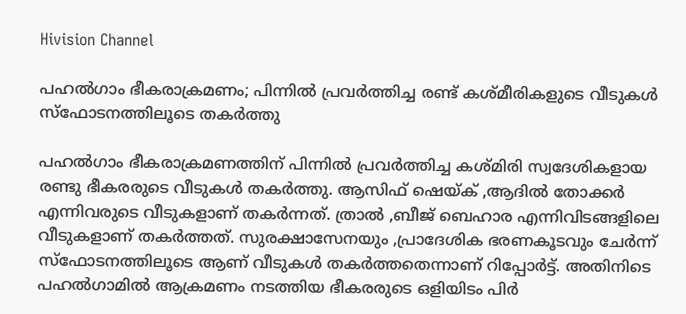Hivision Channel

പഹല്‍ഗാം ഭീകരാക്രമണം; പിന്നില്‍ പ്രവര്‍ത്തിച്ച രണ്ട് കശ്മീരികളുടെ വീടുകള്‍ സ്‌ഫോടനത്തിലൂടെ തകര്‍ത്തു

പഹല്‍ഗാം ഭീകരാക്രമണത്തിന് പിന്നില്‍ പ്രവര്‍ത്തിച്ച കശ്മിരി സ്വദേശികളായ രണ്ടു ഭീകരരുടെ വീടുകള്‍ തകര്‍ത്തു. ആസിഫ് ഷെയ്ക് ,ആദില്‍ തോക്കര്‍ എന്നിവരുടെ വീടുകളാണ് തകര്‍ന്നത്. ത്രാല്‍ ,ബീജ് ബെഹാര എന്നിവിടങ്ങളിലെ വീടുകളാണ് തകര്‍ത്തത്. സുരക്ഷാസേനയും ,പ്രാദേശിക ഭരണകൂടവും ചേര്‍ന്ന് സ്‌ഫോടനത്തിലൂടെ ആണ് വീടുകള്‍ തകര്‍ത്തതെന്നാണ് റിപ്പോര്‍ട്ട്. അതിനിടെ പഹല്‍ഗാമില്‍ ആക്രമണം നടത്തിയ ഭീകരരുടെ ഒളിയിടം പിര്‍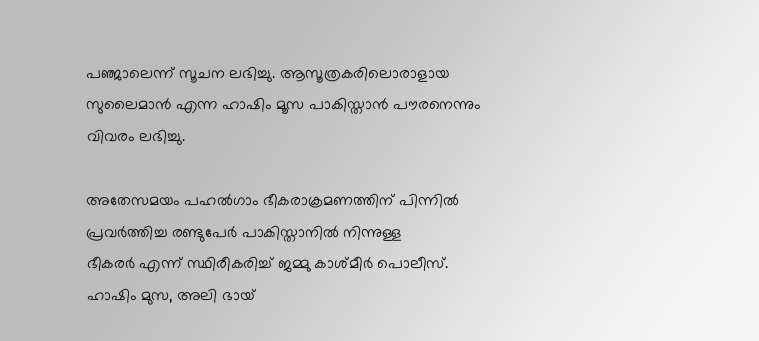പഞ്ജാലെന്ന് സൂചന ലഭിച്ചു. ആസൂത്രകരിലൊരാളായ സുലൈമാന്‍ എന്ന ഹാഷിം മൂസ പാകിസ്താന്‍ പൗരനെന്നും വിവരം ലഭിച്ചു.

അതേസമയം പഹല്‍ഗാം ഭീകരാക്രമണത്തിന് പിന്നില്‍ പ്രവര്‍ത്തിച്ച രണ്ടുപേര്‍ പാകിസ്താനില്‍ നിന്നുള്ള
ഭീകരര്‍ എന്ന് സ്ഥിരീകരിച്ച് ജമ്മു കാശ്മീര്‍ പൊലീസ്. ഹാഷിം മുസ, അലി ഭായ്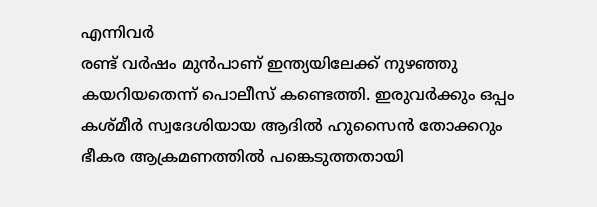എന്നിവര്‍
രണ്ട് വര്‍ഷം മുന്‍പാണ് ഇന്ത്യയിലേക്ക് നുഴഞ്ഞു കയറിയതെന്ന് പൊലീസ് കണ്ടെത്തി. ഇരുവര്‍ക്കും ഒപ്പം കശ്മീര്‍ സ്വദേശിയായ ആദില്‍ ഹുസൈന്‍ തോക്കറും ഭീകര ആക്രമണത്തില്‍ പങ്കെടുത്തതായി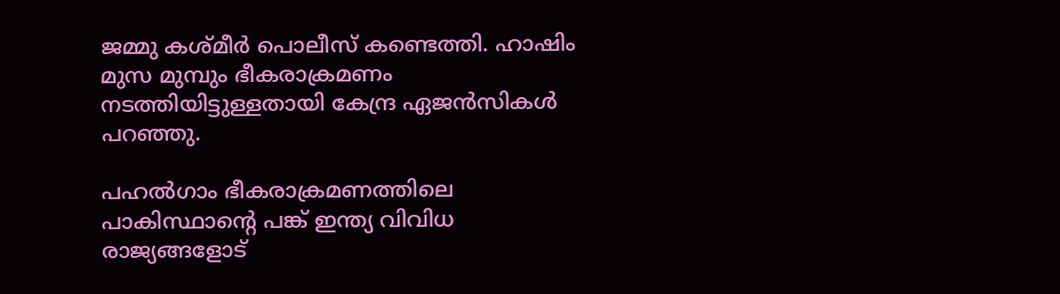ജമ്മു കശ്മീര്‍ പൊലീസ് കണ്ടെത്തി. ഹാഷിം മുസ മുമ്പും ഭീകരാക്രമണം നടത്തിയിട്ടുള്ളതായി കേന്ദ്ര ഏജന്‍സികള്‍ പറഞ്ഞു.

പഹല്‍ഗാം ഭീകരാക്രമണത്തിലെ പാകിസ്ഥാന്റെ പങ്ക് ഇന്ത്യ വിവിധ രാജ്യങ്ങളോട്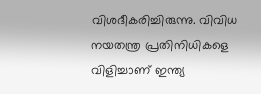വിശദീകരിച്ചിരുന്നു. വിവിധ നയതന്ത്ര പ്രതിനിധികളെ വിളിച്ചാണ് ഇന്ത്യ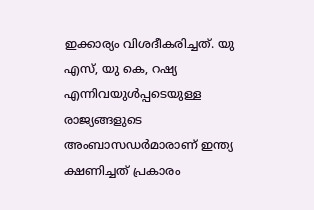ഇക്കാര്യം വിശദീകരിച്ചത്. യു എസ്, യു കെ, റഷ്യ എന്നിവയുള്‍പ്പടെയുള്ള രാജ്യങ്ങളുടെ അംബാസഡര്‍മാരാണ് ഇന്ത്യ ക്ഷണിച്ചത് പ്രകാരം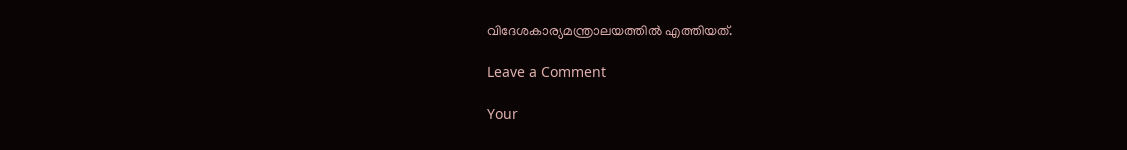വിദേശകാര്യമന്ത്രാലയത്തില്‍ എത്തിയത്.

Leave a Comment

Your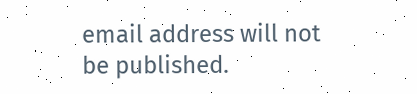email address will not be published.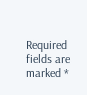Required fields are marked *